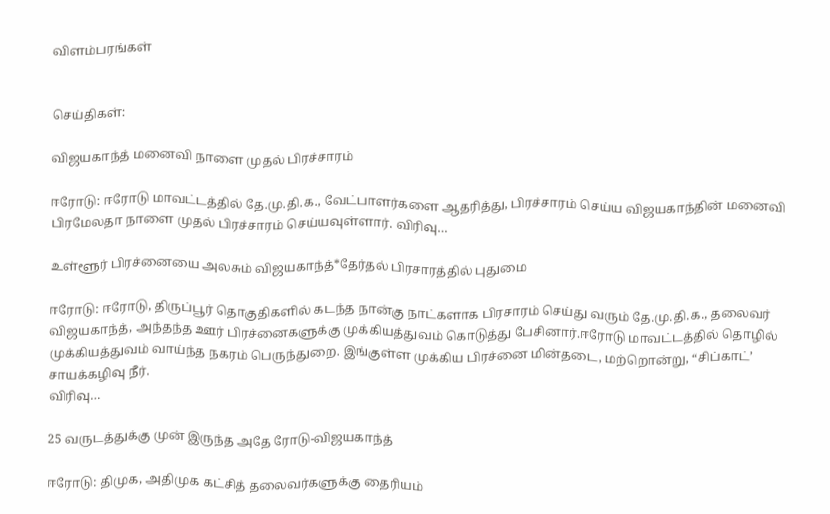விளம்பரங்கள்


செய்திகள்:

விஜயகாந்த் மனைவி நாளை முதல் பிரச்சாரம்

ஈரோடு: ஈரோடு மாவட்டத்தில் தே.மு.தி.க., வேட்பாளர்களை ஆதரித்து, பிரச்சாரம் செய்ய விஜயகாந்தின் மனைவி பிரமேலதா நாளை முதல் பிரச்சாரம் செய்யவுள்ளார். விரிவு…

உள்ளூர் பிரச்னையை அலசும் விஜயகாந்த்*தேர்தல் பிரசாரத்தில் புதுமை

ஈரோடு: ஈரோடு, திருப்பூர் தொகுதிகளில் கடந்த நான்கு நாட்களாக பிரசாரம் செய்து வரும் தே.மு.தி.க., தலைவர் விஜயகாந்த், அந்தந்த ஊர் பிரச்னைகளுக்கு முக்கியத்துவம் கொடுத்து பேசினார்.ஈரோடு மாவட்டத்தில் தொழில் முக்கியத்துவம் வாய்ந்த நகரம் பெருந்துறை. இங்குள்ள முக்கிய பிரச்னை மின்தடை, மற்றொன்று, “சிப்காட்’ சாயக்கழிவு நீர்.
விரிவு…

25 வருடத்துக்கு முன் இருந்த அதே ரோடு-விஜயகாந்த்

ஈரோடு: திமுக, அதிமுக கட்சித் தலைவர்களுக்கு தைரியம்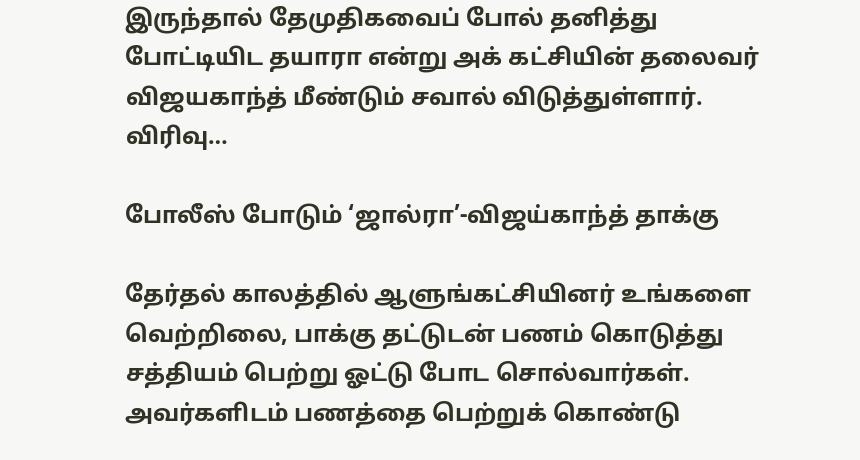இருந்தால் தேமுதிகவைப் போல் தனித்து போட்டியிட தயாரா என்று அக் கட்சியின் தலைவர் விஜயகாந்த் மீண்டும் சவால் விடுத்துள்ளார்.
விரிவு…

போலீஸ் போடும் ‘ஜால்ரா’-விஜய்காந்த் தாக்கு

தேர்தல் காலத்தில் ஆளுங்கட்சியினர் உங்களை வெற்றிலை, பாக்கு தட்டுடன் பணம் கொடுத்து சத்தியம் பெற்று ஓட்டு போட சொல்வார்கள். அவர்களிடம் பணத்தை பெற்றுக் கொண்டு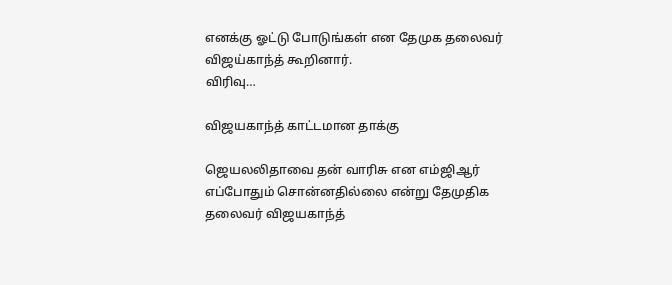எனக்கு ஓட்டு போடுங்கள் என தேமுக தலைவர் விஜய்காந்த் கூறினார்.
விரிவு…

விஜயகாந்த் காட்டமான தாக்கு

ஜெயலலிதாவை தன் வாரிசு என எம்ஜிஆர் எப்போதும் சொன்னதில்லை என்று தேமுதிக தலைவர் விஜயகாந்த்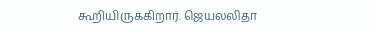கூறியிருக்கிறார். ஜெயலலிதா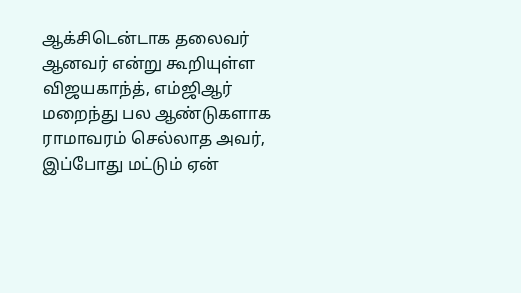ஆக்சிடென்டாக தலைவர் ஆனவர் என்று கூறியுள்ள விஜயகாந்த், எம்ஜிஆர் மறைந்து பல ஆண்டுகளாக ராமாவரம் செல்லாத அவர், இப்போது மட்டும் ஏன்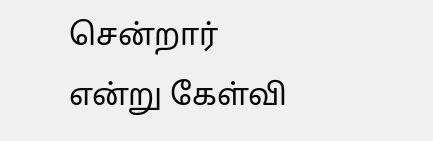சென்றார் என்று கேள்வி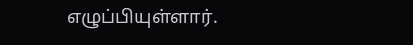எழுப்பியுள்ளார்.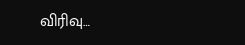விரிவு…